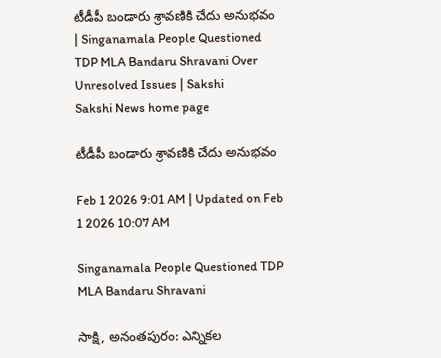టీడీపీ బండారు శ్రావణికి చేదు అనుభవం | Singanamala People Questioned TDP MLA Bandaru Shravani Over Unresolved Issues | Sakshi
Sakshi News home page

టీడీపీ బండారు శ్రావణికి చేదు అనుభవం

Feb 1 2026 9:01 AM | Updated on Feb 1 2026 10:07 AM

Singanamala People Questioned TDP MLA Bandaru Shravani

సాక్షి, అనంతపురం: ఎన్నికల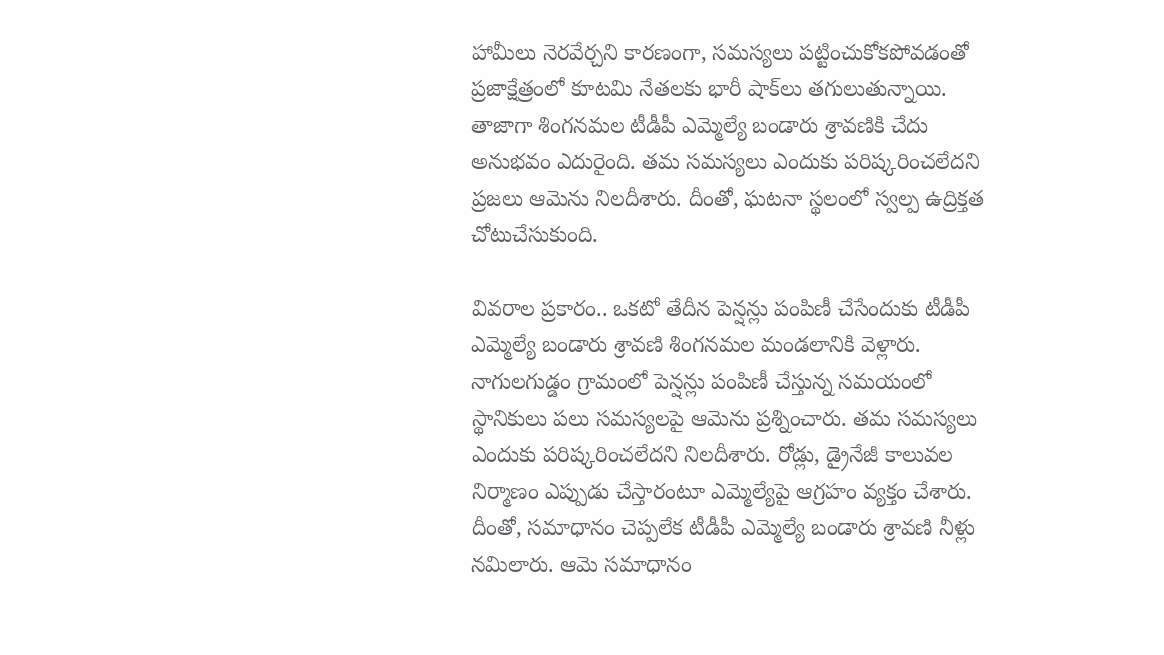హామీలు నెరవేర్చని కారణంగా, సమస్యలు పట్టించుకోకపోవడంతో ప్రజాక్షేత్రంలో కూటమి నేతలకు భారీ షాక్‌లు తగులుతున్నాయి. తాజాగా శింగనమల టీడీపీ ఎమ్మెల్యే బండారు శ్రావణికి చేదు అనుభవం ఎదురైంది. తమ సమస్యలు ఎందుకు పరిష్కరించలేదని ప్రజలు ఆమెను నిలదీశారు. దీంతో, ఘటనా స్థలంలో స్వల్ప ఉద్రిక్తత చోటుచేసుకుంది.

వివరాల ప్రకారం.. ఒకటో తేదీన పెన్షన్లు పంపిణీ చేసేందుకు టీడీపీ ఎమ్మెల్యే బండారు శ్రావణి శింగనమల మండలానికి వెళ్లారు. నాగులగుడ్డం గ్రామంలో పెన్షన్లు పంపిణీ చేస్తున్న సమయంలో స్థానికులు పలు సమస్యలపై ఆమెను ప్రశ్నించారు. తమ సమస్యలు ఎందుకు పరిష్కరించలేదని నిలదీశారు. రోడ్లు, డ్రైనేజీ కాలువల నిర్మాణం ఎప్పుడు చేస్తారంటూ ఎమ్మెల్యేపై ఆగ్రహం వ్యక్తం చేశారు. దీంతో, సమాధానం చెప్పలేక టీడీపీ ఎమ్మెల్యే బండారు శ్రావణి నీళ్లు నమిలారు. ఆమె సమాధానం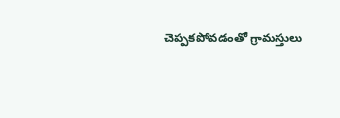చెప్పకపోవడంతో ‍గ్రామస్తులు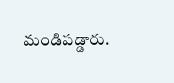మండిపడ్డారు.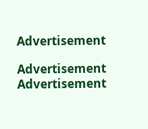Advertisement

Advertisement
Advertisement